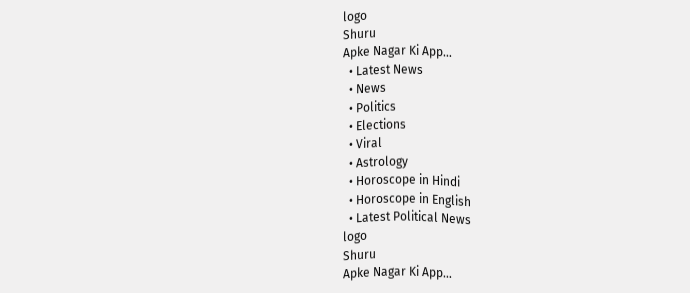logo
Shuru
Apke Nagar Ki App…
  • Latest News
  • News
  • Politics
  • Elections
  • Viral
  • Astrology
  • Horoscope in Hindi
  • Horoscope in English
  • Latest Political News
logo
Shuru
Apke Nagar Ki App…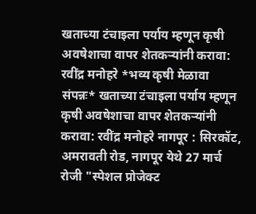खताच्या टंचाइला पर्याय म्हणून कृषी अवषेशाचा वापर शेतकऱ्यांनी करावा: रवींद्र मनोहरे *भव्य कृषी मेळावा संपन्नः* खताच्या टंचाइला पर्याय म्हणून कृषी अवषेशाचा वापर शेतकऱ्यांनी करावा: रवींद्र मनोहरे नागपूर : सिरकॉट, अमरावती रोड, नागपूर येथे 27 मार्च रोजी "स्पेशल प्रोजेक्ट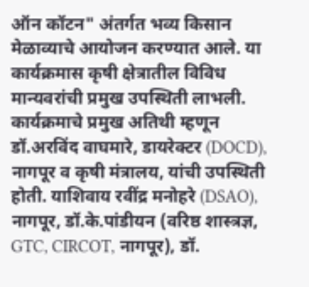ऑन कॉटन" अंतर्गत भव्य किसान मेळाव्याचे आयोजन करण्यात आले. या कार्यक्रमास कृषी क्षेत्रातील विविध मान्यवरांची प्रमुख उपस्थिती लाभली. कार्यक्रमाचे प्रमुख अतिथी म्हणून डॉ.अरविंद वाघमारे, डायरेक्टर (DOCD), नागपूर व कृषी मंत्रालय, यांची उपस्थिती होती. याशिवाय रवींद्र मनोहरे (DSAO), नागपूर, डॉ.के.पांडीयन (वरिष्ठ शास्त्रज्ञ, GTC, CIRCOT, नागपूर), डॉ.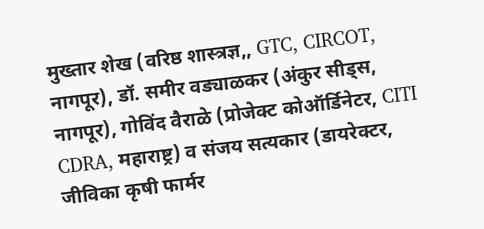मुख्तार शेख (वरिष्ठ शास्त्रज्ञ,, GTC, CIRCOT, नागपूर), डॉ. समीर वड्याळकर (अंकुर सीड्स, नागपूर), गोविंद वैराळे (प्रोजेक्ट कोऑर्डिनेटर, CITI CDRA, महाराष्ट्र) व संजय सत्यकार (डायरेक्टर, जीविका कृषी फार्मर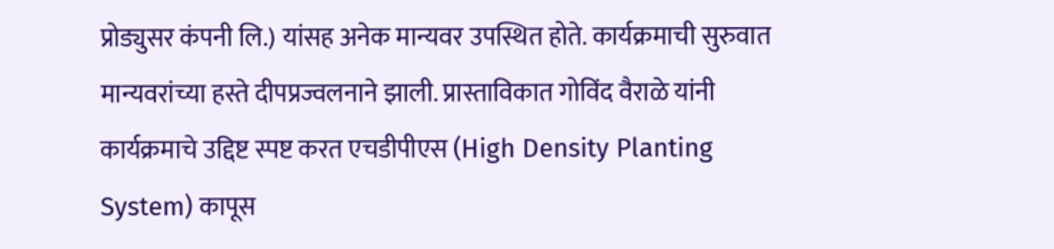प्रोड्युसर कंपनी लि.) यांसह अनेक मान्यवर उपस्थित होते. कार्यक्रमाची सुरुवात मान्यवरांच्या हस्ते दीपप्रज्वलनाने झाली. प्रास्ताविकात गोविंद वैराळे यांनी कार्यक्रमाचे उद्दिष्ट स्पष्ट करत एचडीपीएस (High Density Planting System) कापूस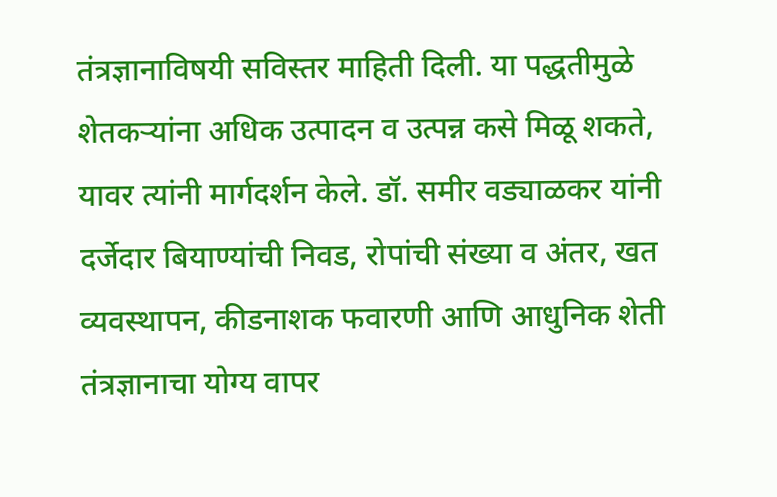तंत्रज्ञानाविषयी सविस्तर माहिती दिली. या पद्धतीमुळे शेतकऱ्यांना अधिक उत्पादन व उत्पन्न कसे मिळू शकते, यावर त्यांनी मार्गदर्शन केले. डॉ. समीर वड्याळकर यांनी दर्जेदार बियाण्यांची निवड, रोपांची संख्या व अंतर, खत व्यवस्थापन, कीडनाशक फवारणी आणि आधुनिक शेती तंत्रज्ञानाचा योग्य वापर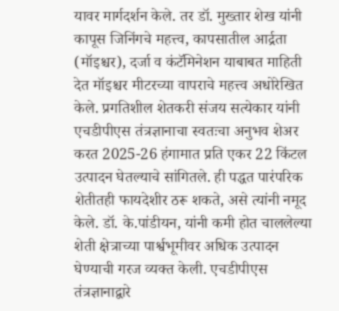यावर मार्गदर्शन केले. तर डॉ. मुख्तार शेख यांनी कापूस जिनिंगचे महत्त्व, कापसातील आर्द्रता (मॉइश्चर), दर्जा व कंटॅमिनेशन याबाबत माहिती देत मॉइश्चर मीटरच्या वापराचे महत्त्व अधोरेखित केले. प्रगतिशील शेतकरी संजय सत्येकार यांनी एचडीपीएस तंत्रज्ञानाचा स्वतःचा अनुभव शेअर करत 2025-26 हंगामात प्रति एकर 22 किंटल उत्पादन घेतल्याचे सांगितले. ही पद्धत पारंपरिक शेतीतही फायदेशीर ठरू शकते, असे त्यांनी नमूद केले. डॉ. के.पांडीयन, यांनी कमी होत चाललेल्या शेती क्षेत्राच्या पार्श्वभूमीवर अधिक उत्पादन घेण्याची गरज व्यक्त केली. एचडीपीएस तंत्रज्ञानाद्वारे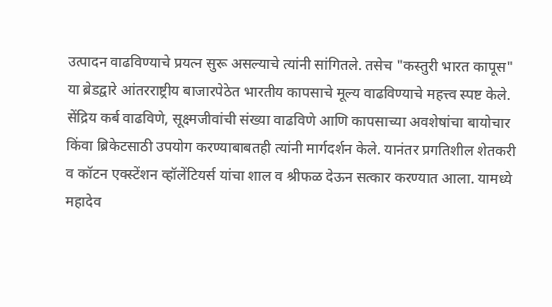उत्पादन वाढविण्याचे प्रयत्न सुरू असल्याचे त्यांनी सांगितले. तसेच "कस्तुरी भारत कापूस" या ब्रेडद्वारे आंतरराष्ट्रीय बाजारपेठेत भारतीय कापसाचे मूल्य वाढविण्याचे महत्त्व स्पष्ट केले. सेंद्रिय कर्ब वाढविणे, सूक्ष्मजीवांची संख्या वाढविणे आणि कापसाच्या अवशेषांचा बायोचार किंवा ब्रिकेटसाठी उपयोग करण्याबाबतही त्यांनी मार्गदर्शन केले. यानंतर प्रगतिशील शेतकरी व कॉटन एक्स्टेंशन व्हॉलेंटियर्स यांचा शाल व श्रीफळ देऊन सत्कार करण्यात आला. यामध्ये महादेव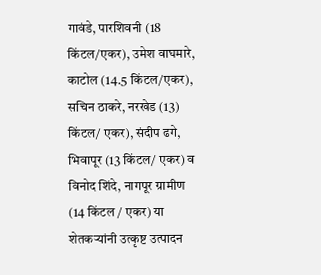गावंडे, पारशिवनी (18 किंटल/एकर), उमेश वाघमारे, काटोल (14.5 किंटल/एकर), सचिन ठाकरे, नरखेड (13) किंटल/ एकर), संदीप ढगे, भिवापूर (13 किंटल/ एकर) व विनोद शिंदे, नागपूर ग्रामीण (14 किंटल / एकर) या शेतकऱ्यांनी उत्कृष्ट उत्पादन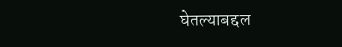घेतल्याबद्दल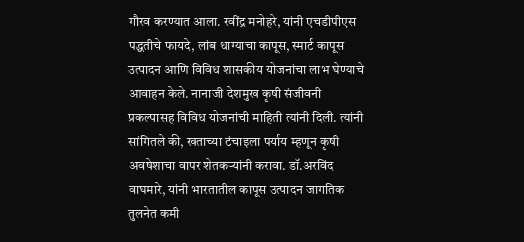गौरव करण्यात आला. रवींद्र मनोहरे, यांनी एचडीपीएस पद्धतीचे फायदे, लांब धाग्याचा कापूस, स्मार्ट कापूस उत्पादन आणि विविध शासकीय योजनांचा लाभ घेण्याचे आवाहन केले. नानाजी देशमुख कृषी संजीवनी प्रकल्पासह विविध योजनांची माहिती त्यांनी दिली. त्यांनी सांगितले की, खताच्या टंचाइला पर्याय म्हणून कृषी अवषेशाचा वापर शेतकऱ्यांनी करावा. डॉ.अरविंद वाघमारे, यांनी भारतातील कापूस उत्पादन जागतिक तुलनेत कमी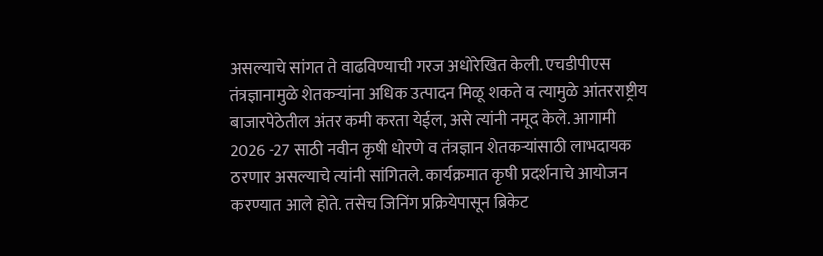असल्याचे सांगत ते वाढविण्याची गरज अधोरेखित केली. एचडीपीएस तंत्रज्ञानामुळे शेतकऱ्यांना अधिक उत्पादन मिळू शकते व त्यामुळे आंतरराष्ट्रीय बाजारपेठेतील अंतर कमी करता येईल, असे त्यांनी नमूद केले. आगामी 2026 -27 साठी नवीन कृषी धोरणे व तंत्रज्ञान शेतकऱ्यांसाठी लाभदायक ठरणार असल्याचे त्यांनी सांगितले. कार्यक्रमात कृषी प्रदर्शनाचे आयोजन करण्यात आले होते. तसेच जिनिंग प्रक्रियेपासून ब्रिकेट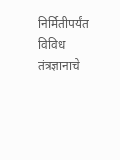निर्मितीपर्यंत विविध तंत्रज्ञानाचे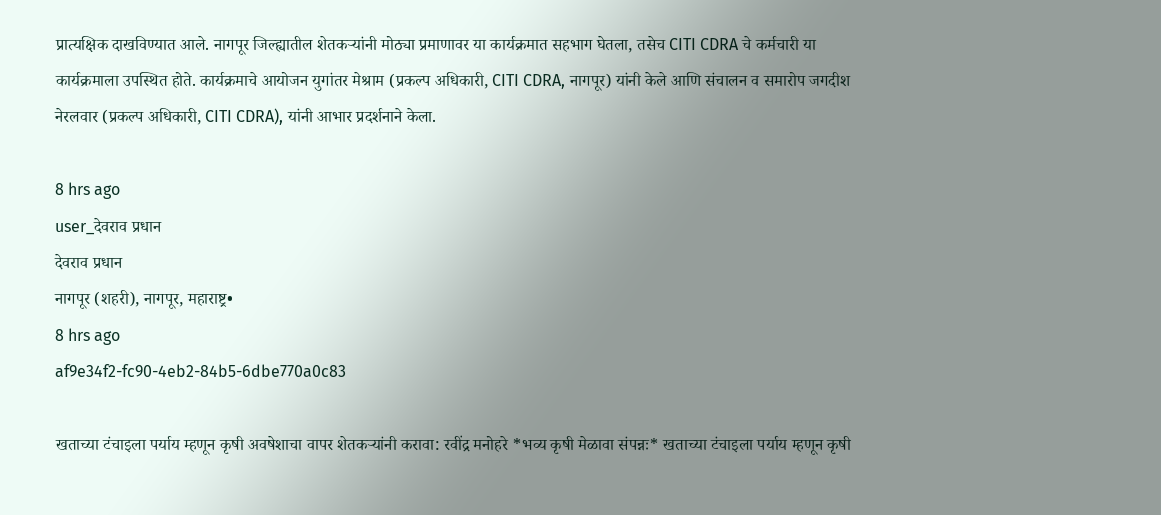प्रात्यक्षिक दाखविण्यात आले. नागपूर जिल्ह्यातील शेतकऱ्यांनी मोठ्या प्रमाणावर या कार्यक्रमात सहभाग घेतला, तसेच CITI CDRA चे कर्मचारी या कार्यक्रमाला उपस्थित होते. कार्यक्रमाचे आयोजन युगांतर मेश्राम (प्रकल्प अधिकारी, CITI CDRA, नागपूर) यांनी केले आणि संचालन व समारोप जगदीश नेरलवार (प्रकल्प अधिकारी, CITI CDRA), यांनी आभार प्रदर्शनाने केला.

8 hrs ago
user_देवराव प्रधान
देवराव प्रधान
नागपूर (शहरी), नागपूर, महाराष्ट्र•
8 hrs ago
af9e34f2-fc90-4eb2-84b5-6dbe770a0c83

खताच्या टंचाइला पर्याय म्हणून कृषी अवषेशाचा वापर शेतकऱ्यांनी करावा: रवींद्र मनोहरे *भव्य कृषी मेळावा संपन्नः* खताच्या टंचाइला पर्याय म्हणून कृषी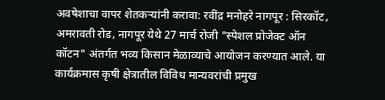अवषेशाचा वापर शेतकऱ्यांनी करावा: रवींद्र मनोहरे नागपूर : सिरकॉट, अमरावती रोड, नागपूर येथे 27 मार्च रोजी "स्पेशल प्रोजेक्ट ऑन कॉटन" अंतर्गत भव्य किसान मेळाव्याचे आयोजन करण्यात आले. या कार्यक्रमास कृषी क्षेत्रातील विविध मान्यवरांची प्रमुख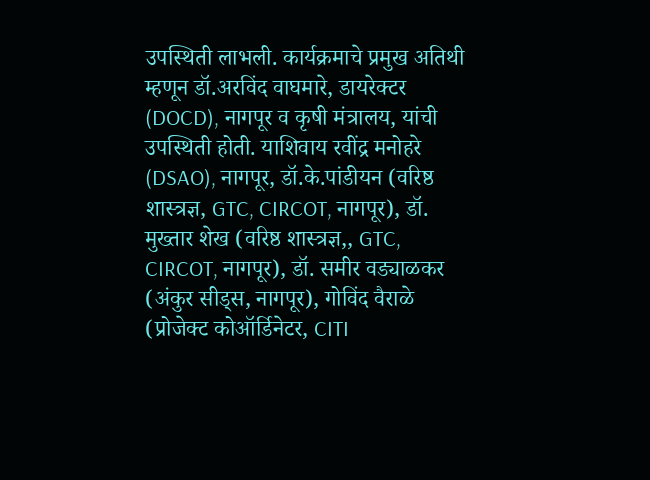उपस्थिती लाभली. कार्यक्रमाचे प्रमुख अतिथी म्हणून डॉ.अरविंद वाघमारे, डायरेक्टर (DOCD), नागपूर व कृषी मंत्रालय, यांची उपस्थिती होती. याशिवाय रवींद्र मनोहरे (DSAO), नागपूर, डॉ.के.पांडीयन (वरिष्ठ शास्त्रज्ञ, GTC, CIRCOT, नागपूर), डॉ. मुख्तार शेख (वरिष्ठ शास्त्रज्ञ,, GTC, CIRCOT, नागपूर), डॉ. समीर वड्याळकर (अंकुर सीड्स, नागपूर), गोविंद वैराळे (प्रोजेक्ट कोऑर्डिनेटर, CITI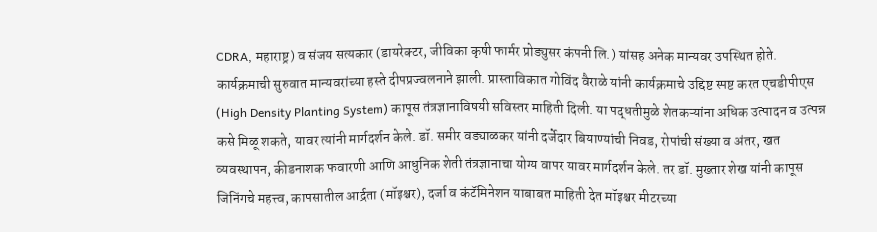CDRA, महाराष्ट्र) व संजय सत्यकार (डायरेक्टर, जीविका कृषी फार्मर प्रोड्युसर कंपनी लि.) यांसह अनेक मान्यवर उपस्थित होते. कार्यक्रमाची सुरुवात मान्यवरांच्या हस्ते दीपप्रज्वलनाने झाली. प्रास्ताविकात गोविंद वैराळे यांनी कार्यक्रमाचे उद्दिष्ट स्पष्ट करत एचडीपीएस (High Density Planting System) कापूस तंत्रज्ञानाविषयी सविस्तर माहिती दिली. या पद्धतीमुळे शेतकऱ्यांना अधिक उत्पादन व उत्पन्न कसे मिळू शकते, यावर त्यांनी मार्गदर्शन केले. डॉ. समीर वड्याळकर यांनी दर्जेदार बियाण्यांची निवड, रोपांची संख्या व अंतर, खत व्यवस्थापन, कीडनाशक फवारणी आणि आधुनिक शेती तंत्रज्ञानाचा योग्य वापर यावर मार्गदर्शन केले. तर डॉ. मुख्तार शेख यांनी कापूस जिनिंगचे महत्त्व, कापसातील आर्द्रता (मॉइश्चर), दर्जा व कंटॅमिनेशन याबाबत माहिती देत मॉइश्चर मीटरच्या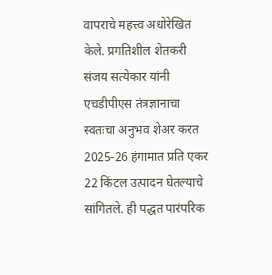वापराचे महत्त्व अधोरेखित केले. प्रगतिशील शेतकरी संजय सत्येकार यांनी एचडीपीएस तंत्रज्ञानाचा स्वतःचा अनुभव शेअर करत 2025-26 हंगामात प्रति एकर 22 किंटल उत्पादन घेतल्याचे सांगितले. ही पद्धत पारंपरिक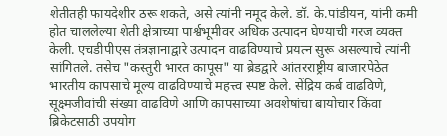शेतीतही फायदेशीर ठरू शकते, असे त्यांनी नमूद केले. डॉ. के.पांडीयन, यांनी कमी होत चाललेल्या शेती क्षेत्राच्या पार्श्वभूमीवर अधिक उत्पादन घेण्याची गरज व्यक्त केली. एचडीपीएस तंत्रज्ञानाद्वारे उत्पादन वाढविण्याचे प्रयत्न सुरू असल्याचे त्यांनी सांगितले. तसेच "कस्तुरी भारत कापूस" या ब्रेडद्वारे आंतरराष्ट्रीय बाजारपेठेत भारतीय कापसाचे मूल्य वाढविण्याचे महत्त्व स्पष्ट केले. सेंद्रिय कर्ब वाढविणे, सूक्ष्मजीवांची संख्या वाढविणे आणि कापसाच्या अवशेषांचा बायोचार किंवा ब्रिकेटसाठी उपयोग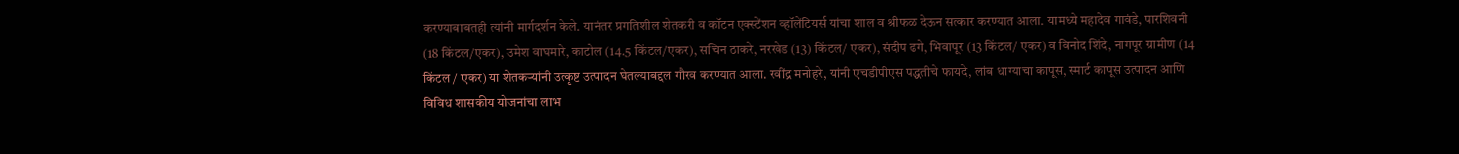करण्याबाबतही त्यांनी मार्गदर्शन केले. यानंतर प्रगतिशील शेतकरी व कॉटन एक्स्टेंशन व्हॉलेंटियर्स यांचा शाल व श्रीफळ देऊन सत्कार करण्यात आला. यामध्ये महादेव गावंडे, पारशिवनी (18 किंटल/एकर), उमेश वाघमारे, काटोल (14.5 किंटल/एकर), सचिन ठाकरे, नरखेड (13) किंटल/ एकर), संदीप ढगे, भिवापूर (13 किंटल/ एकर) व विनोद शिंदे, नागपूर ग्रामीण (14 किंटल / एकर) या शेतकऱ्यांनी उत्कृष्ट उत्पादन घेतल्याबद्दल गौरव करण्यात आला. रवींद्र मनोहरे, यांनी एचडीपीएस पद्धतीचे फायदे, लांब धाग्याचा कापूस, स्मार्ट कापूस उत्पादन आणि विविध शासकीय योजनांचा लाभ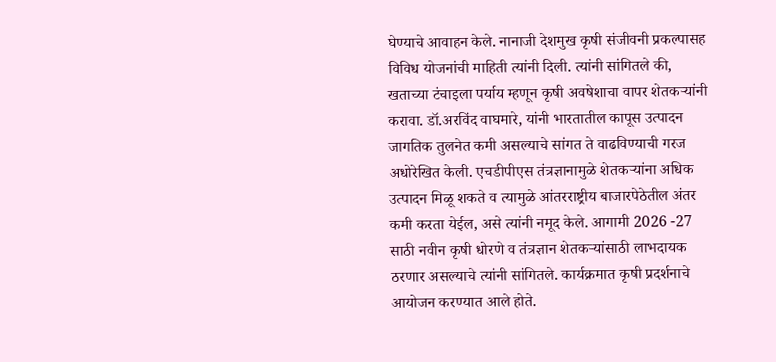घेण्याचे आवाहन केले. नानाजी देशमुख कृषी संजीवनी प्रकल्पासह विविध योजनांची माहिती त्यांनी दिली. त्यांनी सांगितले की, खताच्या टंचाइला पर्याय म्हणून कृषी अवषेशाचा वापर शेतकऱ्यांनी करावा. डॉ.अरविंद वाघमारे, यांनी भारतातील कापूस उत्पादन जागतिक तुलनेत कमी असल्याचे सांगत ते वाढविण्याची गरज अधोरेखित केली. एचडीपीएस तंत्रज्ञानामुळे शेतकऱ्यांना अधिक उत्पादन मिळू शकते व त्यामुळे आंतरराष्ट्रीय बाजारपेठेतील अंतर कमी करता येईल, असे त्यांनी नमूद केले. आगामी 2026 -27 साठी नवीन कृषी धोरणे व तंत्रज्ञान शेतकऱ्यांसाठी लाभदायक ठरणार असल्याचे त्यांनी सांगितले. कार्यक्रमात कृषी प्रदर्शनाचे आयोजन करण्यात आले होते.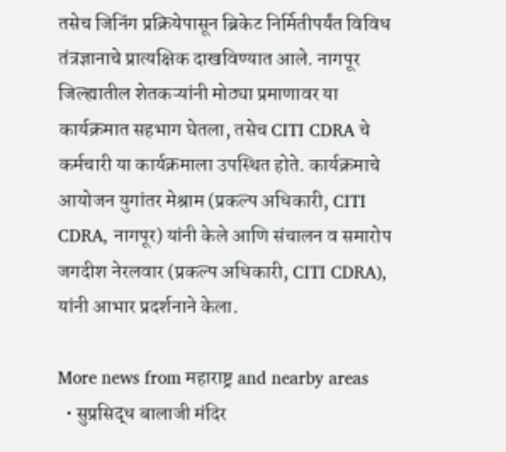तसेच जिनिंग प्रक्रियेपासून ब्रिकेट निर्मितीपर्यंत विविध तंत्रज्ञानाचे प्रात्यक्षिक दाखविण्यात आले. नागपूर जिल्ह्यातील शेतकऱ्यांनी मोठ्या प्रमाणावर या कार्यक्रमात सहभाग घेतला, तसेच CITI CDRA चे कर्मचारी या कार्यक्रमाला उपस्थित होते. कार्यक्रमाचे आयोजन युगांतर मेश्राम (प्रकल्प अधिकारी, CITI CDRA, नागपूर) यांनी केले आणि संचालन व समारोप जगदीश नेरलवार (प्रकल्प अधिकारी, CITI CDRA), यांनी आभार प्रदर्शनाने केला.

More news from महाराष्ट्र and nearby areas
  • सुप्रसिद्ध बालाजी मंदिर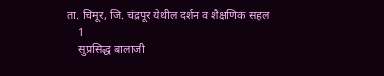ता. चिमूर, जि. चंद्रपूर येथील दर्शन व शैक्षणिक सहल
    1
    सुप्रसिद्ध बालाजी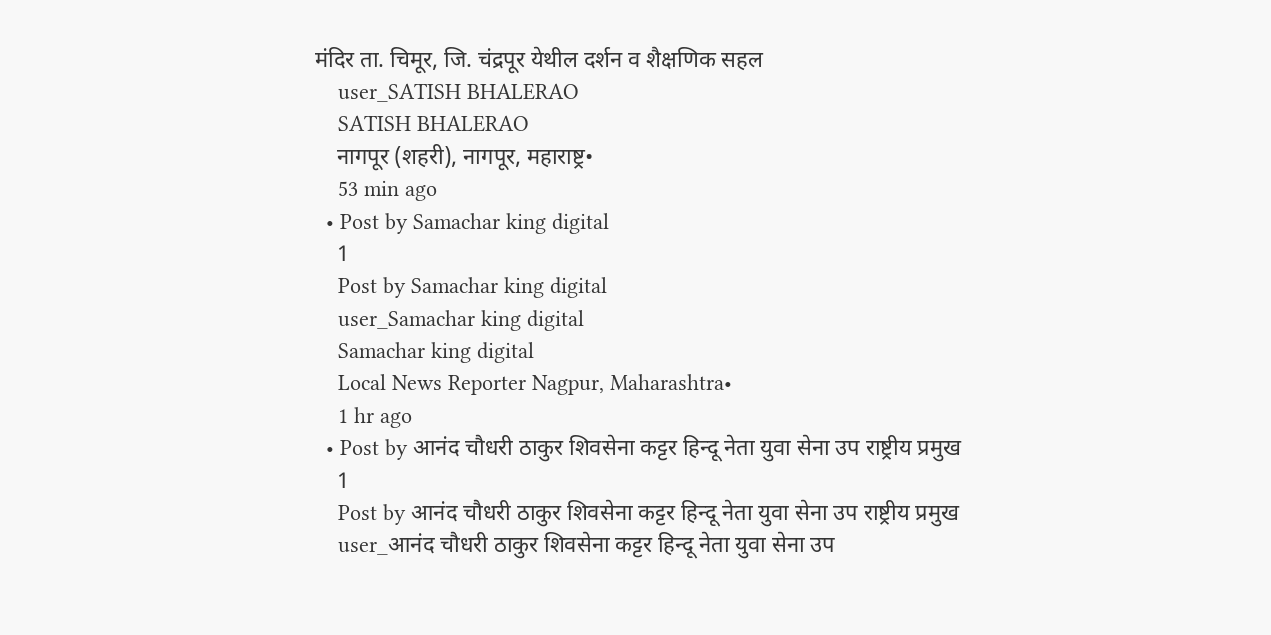मंदिर ता. चिमूर, जि. चंद्रपूर येथील दर्शन व शैक्षणिक सहल
    user_SATISH BHALERAO
    SATISH BHALERAO
    नागपूर (शहरी), नागपूर, महाराष्ट्र•
    53 min ago
  • Post by Samachar king digital
    1
    Post by Samachar king digital
    user_Samachar king digital
    Samachar king digital
    Local News Reporter Nagpur, Maharashtra•
    1 hr ago
  • Post by आनंद चौधरी ठाकुर शिवसेना कट्टर हिन्दू नेता युवा सेना उप राष्ट्रीय प्रमुख
    1
    Post by आनंद चौधरी ठाकुर शिवसेना कट्टर हिन्दू नेता युवा सेना उप राष्ट्रीय प्रमुख
    user_आनंद चौधरी ठाकुर शिवसेना कट्टर हिन्दू नेता युवा सेना उप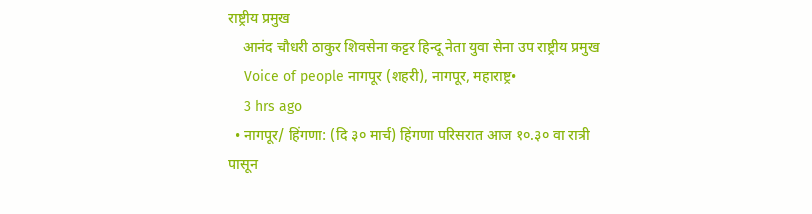राष्ट्रीय प्रमुख
    आनंद चौधरी ठाकुर शिवसेना कट्टर हिन्दू नेता युवा सेना उप राष्ट्रीय प्रमुख
    Voice of people नागपूर (शहरी), नागपूर, महाराष्ट्र•
    3 hrs ago
  • नागपूर/ हिंगणा: (दि ३० मार्च) हिंगणा परिसरात आज १०.३० वा रात्री पासून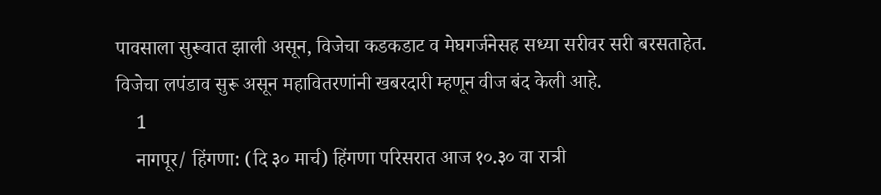पावसाला सुरूवात झाली असून, विजेचा कडकडाट व मेघगर्जनेसह सध्या सरीवर सरी बरसताहेत. विजेचा लपंडाव सुरू असून महावितरणांनी खबरदारी म्हणून वीज बंद केली आहे.
    1
    नागपूर/ हिंगणा: (दि ३० मार्च) हिंगणा परिसरात आज १०.३० वा रात्री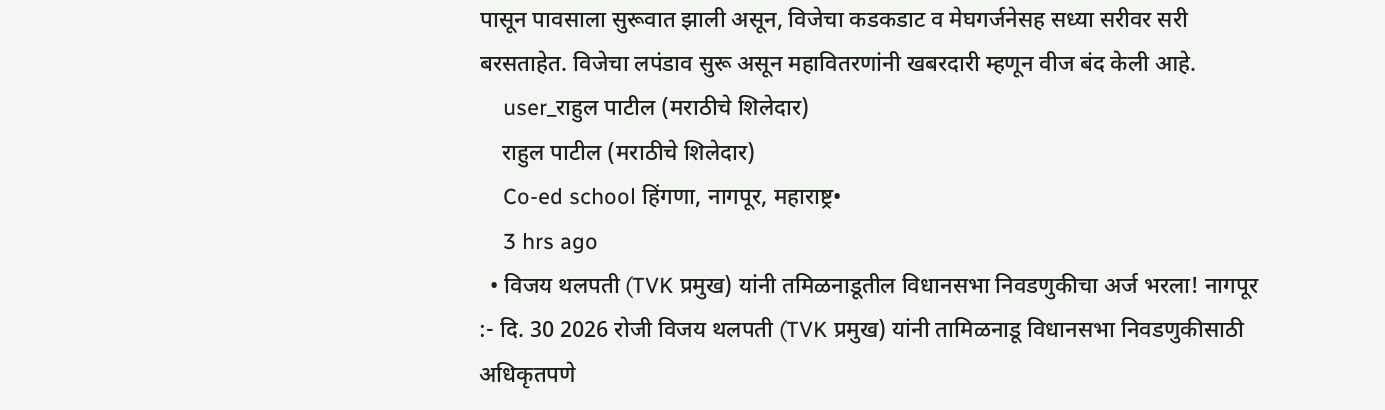पासून पावसाला सुरूवात झाली असून, विजेचा कडकडाट व मेघगर्जनेसह सध्या सरीवर सरी बरसताहेत. विजेचा लपंडाव सुरू असून महावितरणांनी खबरदारी म्हणून वीज बंद केली आहे.
    user_राहुल पाटील (मराठीचे शिलेदार)
    राहुल पाटील (मराठीचे शिलेदार)
    Co-ed school हिंगणा, नागपूर, महाराष्ट्र•
    3 hrs ago
  • विजय थलपती (TVK प्रमुख) यांनी तमिळनाडूतील विधानसभा निवडणुकीचा अर्ज भरला! नागपूर :- दि. 30 2026 रोजी विजय थलपती (TVK प्रमुख) यांनी तामिळनाडू विधानसभा निवडणुकीसाठी अधिकृतपणे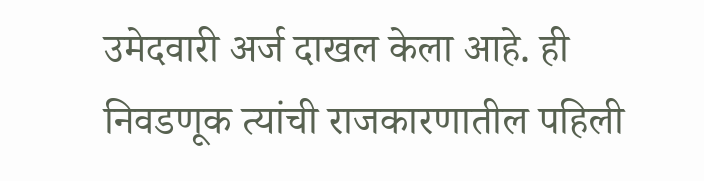उमेदवारी अर्ज दाखल केला आहे. ही निवडणूक त्यांची राजकारणातील पहिली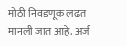मोठी निवडणूक लढत मानली जात आहे. अर्ज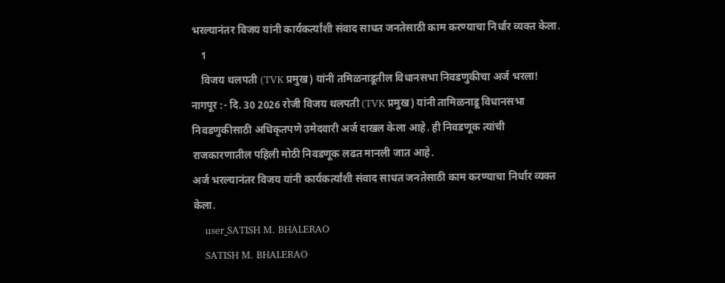भरल्यानंतर विजय यांनी कार्यकर्त्यांशी संवाद साधत जनतेसाठी काम करण्याचा निर्धार व्यक्त केला.
    1
    विजय थलपती (TVK प्रमुख) यांनी तमिळनाडूतील विधानसभा निवडणुकीचा अर्ज भरला!
नागपूर :- दि. 30 2026 रोजी विजय थलपती (TVK प्रमुख) यांनी तामिळनाडू विधानसभा निवडणुकीसाठी अधिकृतपणे उमेदवारी अर्ज दाखल केला आहे. ही निवडणूक त्यांची राजकारणातील पहिली मोठी निवडणूक लढत मानली जात आहे.
अर्ज भरल्यानंतर विजय यांनी कार्यकर्त्यांशी संवाद साधत जनतेसाठी काम करण्याचा निर्धार व्यक्त केला.
    user_SATISH M. BHALERAO
    SATISH M. BHALERAO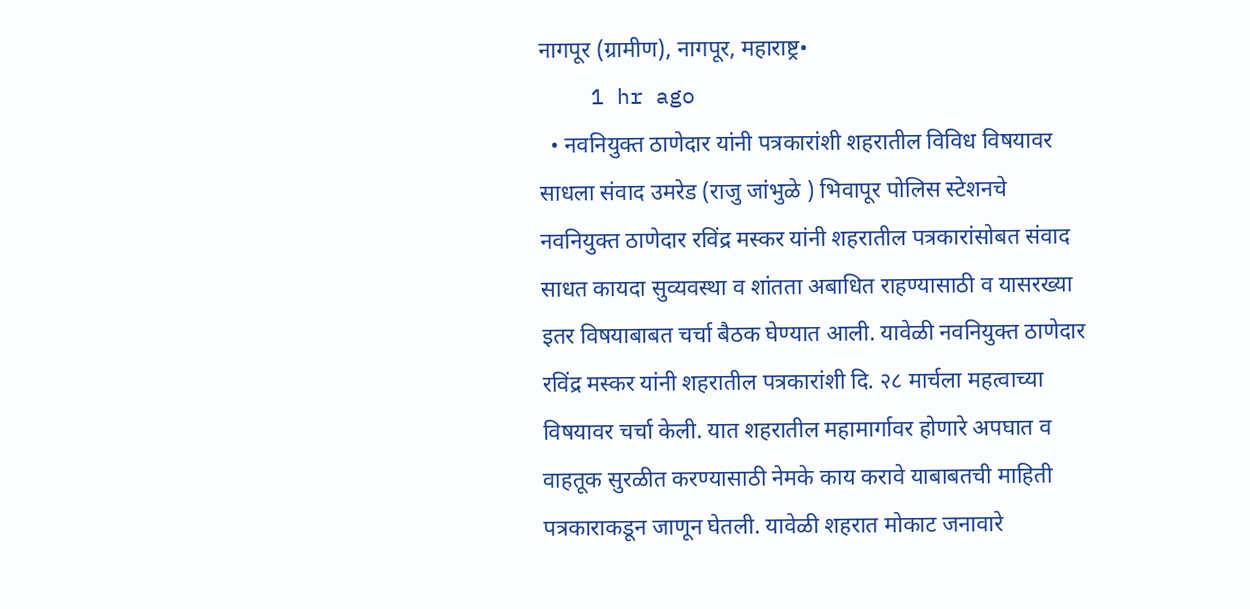नागपूर (ग्रामीण), नागपूर, महाराष्ट्र•
    1 hr ago
  • नवनियुक्त ठाणेदार यांनी पत्रकारांशी शहरातील विविध विषयावर साधला संवाद उमरेड (राजु जांभुळे ) भिवापूर पोलिस स्टेशनचे नवनियुक्त ठाणेदार रविंद्र मस्कर यांनी शहरातील पत्रकारांसोबत संवाद साधत कायदा सुव्यवस्था व शांतता अबाधित राहण्यासाठी व यासरख्या इतर विषयाबाबत चर्चा बैठक घेण्यात आली. यावेळी नवनियुक्त ठाणेदार रविंद्र मस्कर यांनी शहरातील पत्रकारांशी दि. २८ मार्चला महत्वाच्या विषयावर चर्चा केली. यात शहरातील महामार्गावर होणारे अपघात व वाहतूक सुरळीत करण्यासाठी नेमके काय करावे याबाबतची माहिती पत्रकाराकडून जाणून घेतली. यावेळी शहरात मोकाट जनावारे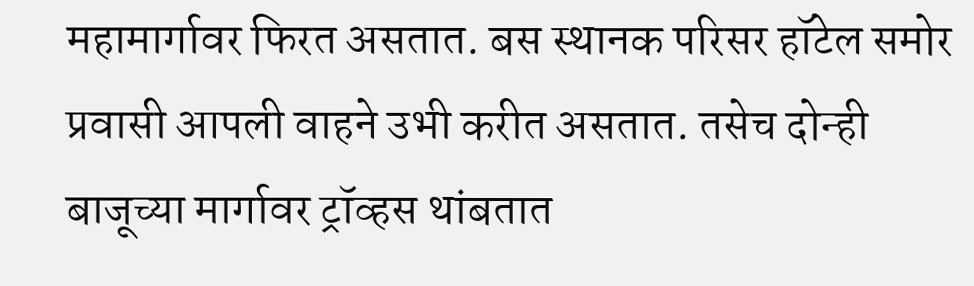महामार्गावर फिरत असतात. बस स्थानक परिसर हॉटेल समोर प्रवासी आपली वाहने उभी करीत असतात. तसेच दोन्ही बाजूच्या मार्गावर ट्रॉव्हस थांबतात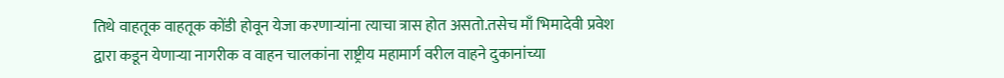तिथे वाहतूक वाहतूक कोंडी होवून येजा करणाऱ्यांना त्याचा त्रास होत असतो.तसेच माँ भिमादेवी प्रवेश द्वारा कडून येणाऱ्या नागरीक व वाहन चालकांना राष्ट्रीय महामार्ग वरील वाहने दुकानांच्या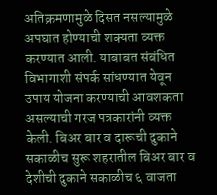अतिक्रमणामुळे दिसत नसल्यामुळे अपघात होण्याची शक्यता व्यक्त करण्यात आली. याबाबत संबंधित विभागाशी संपर्क सांधण्यात येवून उपाय योजना करण्याची आवशकता असल्याची गरज पत्रकारांनी व्यक्त केली. बिअर बार व दारूची दुकाने सकाळीच सुरू शहरातील बिअर बार व देशीची दुकाने सकाळीच ६ वाजता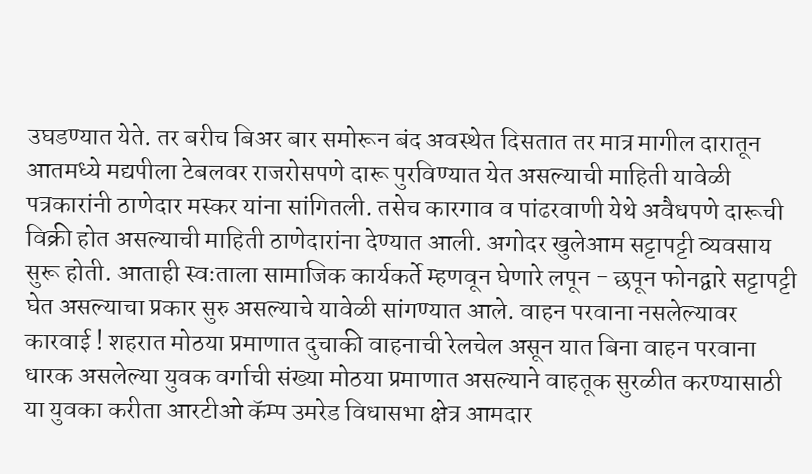उघडण्यात येते. तर बरीच बिअर बार समोरून बंद अवस्थेत दिसतात तर मात्र मागील दारातून आतमध्ये मद्यपीला टेबलवर राजरोसपणे दारू पुरविण्यात येत असल्याची माहिती यावेळी पत्रकारांनी ठाणेदार मस्कर यांना सांगितली. तसेच कारगाव व पांढरवाणी येथे अवैधपणे दारूची विक्री होत असल्याची माहिती ठाणेदारांना देण्यात आली. अगोदर खुलेआम सट्टापट्टी व्यवसाय सुरू होती. आताही स्वःताला सामाजिक कार्यकर्ते म्हणवून घेणारे लपून - छपून फोनद्वारे सट्टापट्टी घेत असल्याचा प्रकार सुरु असल्याचे यावेळी सांगण्यात आले. वाहन परवाना नसलेल्यावर कारवाई ! शहरात मोठया प्रमाणात दुचाकी वाहनाची रेलचेल असून यात बिना वाहन परवाना धारक असलेल्या युवक वर्गाची संख्या मोठया प्रमाणात असल्याने वाहतूक सुरळीत करण्यासाठी या युवका करीता आरटीओ कॅम्प उमरेड विधासभा क्षेत्र आमदार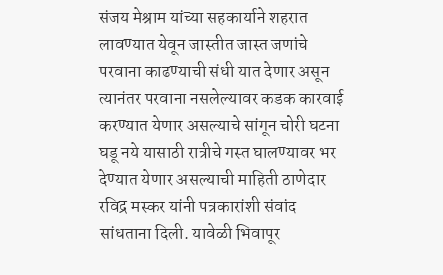संजय मेश्राम यांच्या सहकार्याने शहरात लावण्यात येवून जास्तीत जास्त जणांचे परवाना काढण्याची संधी यात देणार असून त्यानंतर परवाना नसलेल्यावर कडक कारवाई करण्यात येणार असल्याचे सांगून चोरी घटना घडू नये यासाठी रात्रीचे गस्त घालण्यावर भर देण्यात येणार असल्याची माहिती ठाणेदार रविद्र मस्कर यांनी पत्रकारांशी संवांद सांधताना दिली. यावेळी भिवापूर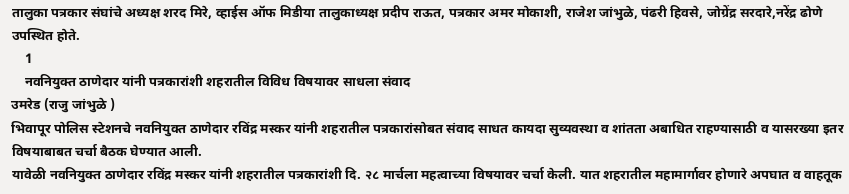तालुका पत्रकार संघांचे अध्यक्ष शरद मिरे, व्हाईस ऑफ मिडीया तालुकाध्यक्ष प्रदीप राऊत, पत्रकार अमर मोकाशी, राजेश जांभुळे, पंढरी हिवसे, जोग्रेंद्र सरदारे,नरेंद्र ढोणे उपस्थित होते.
    1
    नवनियुक्त ठाणेदार यांनी पत्रकारांशी शहरातील विविध विषयावर साधला संवाद
उमरेड (राजु जांभुळे )
भिवापूर पोलिस स्टेशनचे नवनियुक्त ठाणेदार रविंद्र मस्कर यांनी शहरातील पत्रकारांसोबत संवाद साधत कायदा सुव्यवस्था व शांतता अबाधित राहण्यासाठी व यासरख्या इतर विषयाबाबत चर्चा बैठक घेण्यात आली.
यावेळी नवनियुक्त ठाणेदार रविंद्र मस्कर यांनी शहरातील पत्रकारांशी दि. २८ मार्चला महत्वाच्या विषयावर चर्चा केली. यात शहरातील महामार्गावर होणारे अपघात व वाहतूक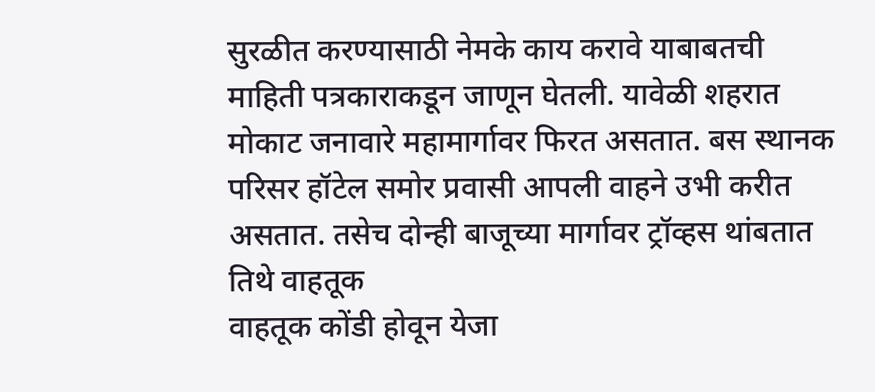सुरळीत करण्यासाठी नेमके काय करावे याबाबतची माहिती पत्रकाराकडून जाणून घेतली. यावेळी शहरात मोकाट जनावारे महामार्गावर फिरत असतात. बस स्थानक परिसर हॉटेल समोर प्रवासी आपली वाहने उभी करीत असतात. तसेच दोन्ही बाजूच्या मार्गावर ट्रॉव्हस थांबतात तिथे वाहतूक
वाहतूक कोंडी होवून येजा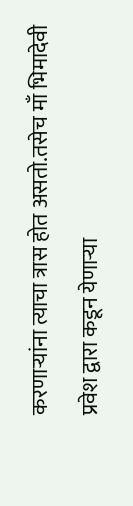करणाऱ्यांना त्याचा त्रास होत असतो.तसेच माँ भिमादेवी प्रवेश द्वारा कडून येणाऱ्या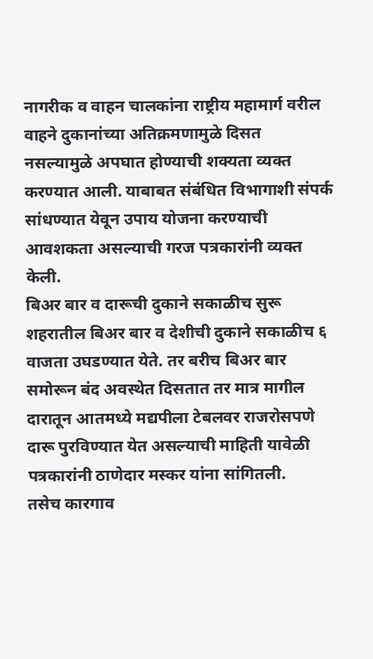नागरीक व वाहन चालकांना राष्ट्रीय महामार्ग वरील वाहने दुकानांच्या अतिक्रमणामुळे दिसत नसल्यामुळे अपघात होण्याची शक्यता व्यक्त करण्यात आली. याबाबत संबंधित विभागाशी संपर्क सांधण्यात येवून उपाय योजना करण्याची आवशकता असल्याची गरज पत्रकारांनी व्यक्त केली.
बिअर बार व दारूची दुकाने सकाळीच सुरू
शहरातील बिअर बार व देशीची दुकाने सकाळीच ६ वाजता उघडण्यात येते. तर बरीच बिअर बार समोरून बंद अवस्थेत दिसतात तर मात्र मागील दारातून आतमध्ये मद्यपीला टेबलवर राजरोसपणे दारू पुरविण्यात येत असल्याची माहिती यावेळी पत्रकारांनी ठाणेदार मस्कर यांना सांगितली.
तसेच कारगाव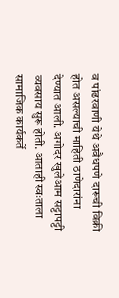व पांढरवाणी येथे अवैधपणे दारूची विक्री होत असल्याची माहिती ठाणेदारांना देण्यात आली. अगोदर खुलेआम सट्टापट्टी व्यवसाय सुरू होती. आताही स्वःताला सामाजिक कार्यकर्ते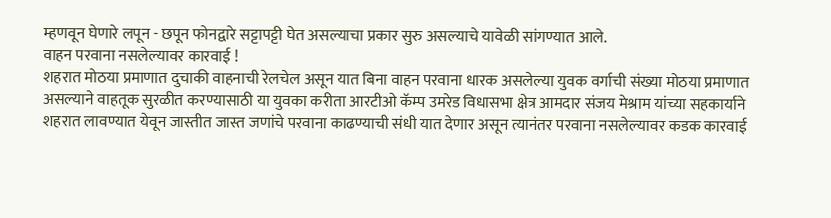म्हणवून घेणारे लपून - छपून फोनद्वारे सट्टापट्टी घेत असल्याचा प्रकार सुरु असल्याचे यावेळी सांगण्यात आले.
वाहन परवाना नसलेल्यावर कारवाई !
शहरात मोठया प्रमाणात दुचाकी वाहनाची रेलचेल असून यात बिना वाहन परवाना धारक असलेल्या युवक वर्गाची संख्या मोठया प्रमाणात असल्याने वाहतूक सुरळीत करण्यासाठी या युवका करीता आरटीओ कॅम्प उमरेड विधासभा क्षेत्र आमदार संजय मेश्राम यांच्या सहकार्याने  शहरात लावण्यात येवून जास्तीत जास्त जणांचे परवाना काढण्याची संधी यात देणार असून त्यानंतर परवाना नसलेल्यावर कडक कारवाई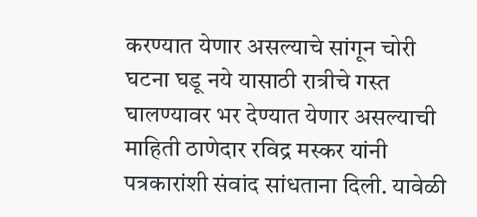करण्यात येणार असल्याचे सांगून चोरी घटना घडू नये यासाठी रात्रीचे गस्त घालण्यावर भर देण्यात येणार असल्याची माहिती ठाणेदार रविद्र मस्कर यांनी पत्रकारांशी संवांद सांधताना दिली. यावेळी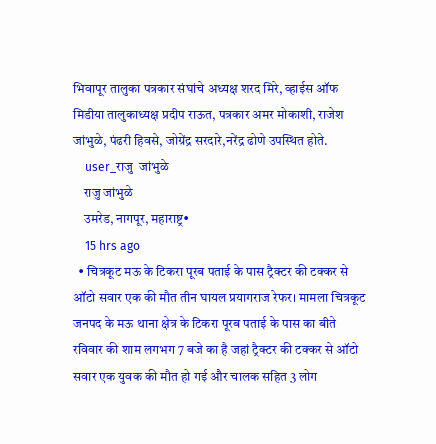भिवापूर तालुका पत्रकार संघांचे अध्यक्ष शरद मिरे, व्हाईस ऑफ मिडीया तालुकाध्यक्ष प्रदीप राऊत, पत्रकार अमर मोकाशी, राजेश जांभुळे, पंढरी हिवसे, जोग्रेंद्र सरदारे,नरेंद्र ढोणे उपस्थित होते.
    user_राजु  जांभुळे
    राजु जांभुळे
    उमरेड, नागपूर, महाराष्ट्र•
    15 hrs ago
  • चित्रकूट मऊ के टिकरा पूरब पताई के पास ट्रैक्टर की टक्कर से ऑटो सवार एक की मौत तीन घायल प्रयागराज रेफर। मामला चित्रकूट जनपद के मऊ थाना क्षेत्र के टिकरा पूरब पताई के पास का बीते रविवार की शाम लगभग 7 बजे का है जहां ट्रैक्टर की टक्कर से ऑटो सवार एक युवक की मौत हो गई और चालक सहित 3 लोग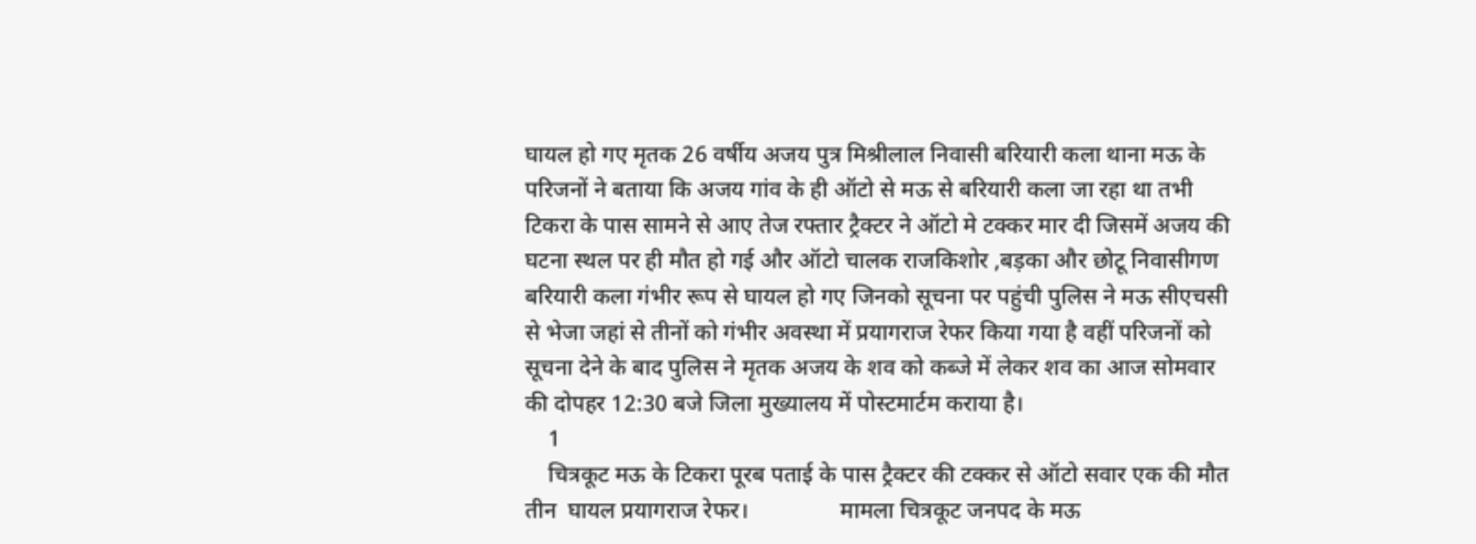घायल हो गए मृतक 26 वर्षीय अजय पुत्र मिश्रीलाल निवासी बरियारी कला थाना मऊ के परिजनों ने बताया कि अजय गांव के ही ऑटो से मऊ से बरियारी कला जा रहा था तभी टिकरा के पास सामने से आए तेज रफ्तार ट्रैक्टर ने ऑटो मे टक्कर मार दी जिसमें अजय की घटना स्थल पर ही मौत हो गई और ऑटो चालक राजकिशोर ,बड़का और छोटू निवासीगण बरियारी कला गंभीर रूप से घायल हो गए जिनको सूचना पर पहुंची पुलिस ने मऊ सीएचसी से भेजा जहां से तीनों को गंभीर अवस्था में प्रयागराज रेफर किया गया है वहीं परिजनों को सूचना देने के बाद पुलिस ने मृतक अजय के शव को कब्जे में लेकर शव का आज सोमवार की दोपहर 12:30 बजे जिला मुख्यालय में पोस्टमार्टम कराया है।
    1
    चित्रकूट मऊ के टिकरा पूरब पताई के पास ट्रैक्टर की टक्कर से ऑटो सवार एक की मौत तीन  घायल प्रयागराज रेफर।                मामला चित्रकूट जनपद के मऊ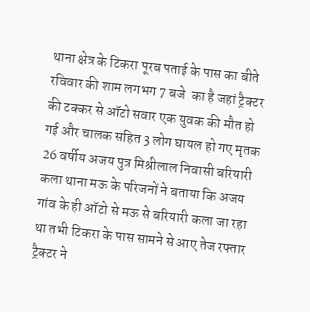थाना क्षेत्र के टिकरा पूरब पताई के पास का बीते रविवार की शाम लगभग 7 बजे  का है जहां ट्रैक्टर की टक्कर से ऑटो सवार एक युवक की मौत हो गई और चालक सहित 3 लोग घायल हो गए मृतक  26 वर्षीय अजय पुत्र मिश्रीलाल निवासी बरियारी कला थाना मऊ के परिजनों ने बताया कि अजय गांव के ही ऑटो से मऊ से बरियारी कला जा रहा था तभी टिकरा के पास सामने से आए तेज रफ्तार ट्रैक्टर ने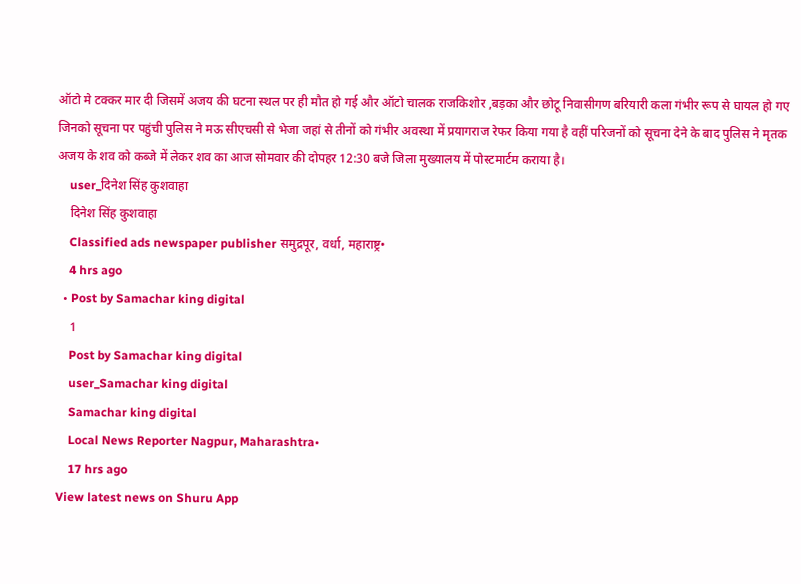ऑटो मे टक्कर मार दी जिसमें अजय की घटना स्थल पर ही मौत हो गई और ऑटो चालक राजकिशोर ,बड़का और छोटू निवासीगण बरियारी कला गंभीर रूप से घायल हो गए जिनको सूचना पर पहुंची पुलिस ने मऊ सीएचसी से भेजा जहां से तीनों को गंभीर अवस्था में प्रयागराज रेफर किया गया है वहीं परिजनों को सूचना देने के बाद पुलिस ने मृतक अजय के शव को कब्जे में लेकर शव का आज सोमवार की दोपहर 12:30 बजे जिला मुख्यालय में पोस्टमार्टम कराया है।
    user_दिनेश सिंह कुशवाहा
    दिनेश सिंह कुशवाहा
    Classified ads newspaper publisher समुद्रपूर, वर्धा, महाराष्ट्र•
    4 hrs ago
  • Post by Samachar king digital
    1
    Post by Samachar king digital
    user_Samachar king digital
    Samachar king digital
    Local News Reporter Nagpur, Maharashtra•
    17 hrs ago
View latest news on Shuru App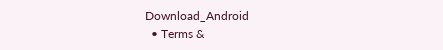Download_Android
  • Terms &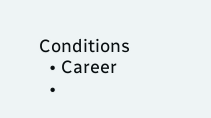Conditions
  • Career
  •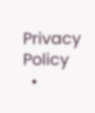Privacy Policy
  •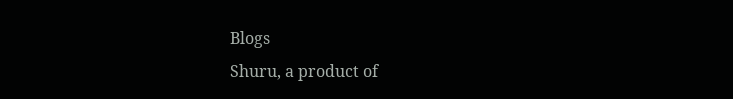Blogs
Shuru, a product of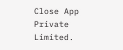Close App Private Limited.